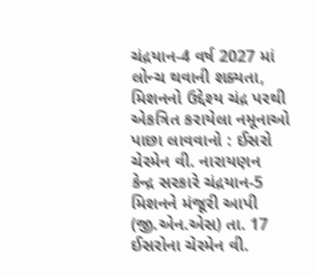ચંદ્રયાન-4 વર્ષ 2027 માં લોન્ચ થવાની શક્યતા, મિશનનો ઉદ્દેશ્ય ચંદ્ર પરથી એકત્રિત કરાયેલા નમૂનાઓ પાછા લાવવાનો : ઈસરો ચેરમેન વી. નારાયણન
કેન્દ્ર સરકારે ચંદ્રયાન-5 મિશનને મંજૂરી આપી (જી.એન.એસ) તા. 17 ઈસરોના ચેરમેન વી.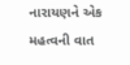નારાયણને એક મહત્વની વાત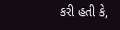કરી હતી કે,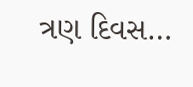ત્રણ દિવસ…